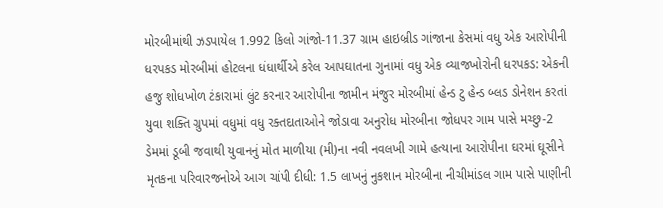મોરબીમાંથી ઝડપાયેલ 1.992 કિલો ગાંજો-11.37 ગ્રામ હાઇબ્રીડ ગાંજાના કેસમાં વધુ એક આરોપીની ધરપકડ મોરબીમાં હોટલના ધંધાર્થીએ કરેલ આપઘાતના ગુનામાં વધુ એક વ્યાજખોરોની ધરપકડ: એકની હજુ શોધખોળ ટંકારામાં લુંટ કરનાર આરોપીના જામીન મંજુર મોરબીમાં હેન્ડ ટુ હેન્ડ બ્લડ ડોનેશન કરતાં યુવા શક્તિ ગ્રુપમાં વધુમાં વધુ રક્તદાતાઓને જોડાવા અનુરોધ મોરબીના જોધપર ગામ પાસે મચ્છુ-2 ડેમમાં ડૂબી જવાથી યુવાનનું મોત માળીયા (મી)ના નવી નવલખી ગામે હત્યાના આરોપીના ઘરમાં ઘૂસીને મૃતકના પરિવારજનોએ આગ ચાંપી દીધી: 1.5 લાખનું નુકશાન મોરબીના નીચીમાંડલ ગામ પાસે પાણીની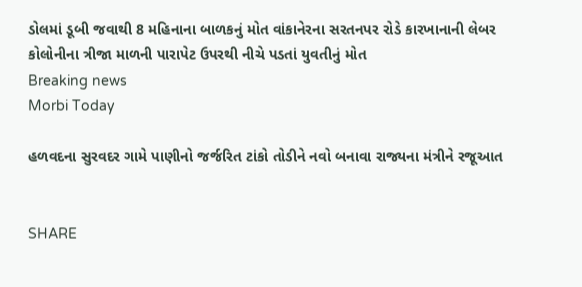ડોલમાં ડૂબી જવાથી 8 મહિનાના બાળકનું મોત વાંકાનેરના સરતનપર રોડે કારખાનાની લેબર કોલોનીના ત્રીજા માળની પારાપેટ ઉપરથી નીચે પડતાં યુવતીનું મોત
Breaking news
Morbi Today

હળવદના સુરવદર ગામે પાણીનો જર્જરિત ટાંકો તોડીને નવો બનાવા રાજ્યના મંત્રીને રજૂઆત


SHARE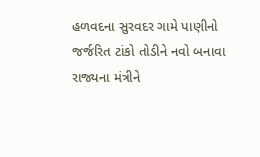હળવદના સુરવદર ગામે પાણીનો જર્જરિત ટાંકો તોડીને નવો બનાવા રાજ્યના મંત્રીને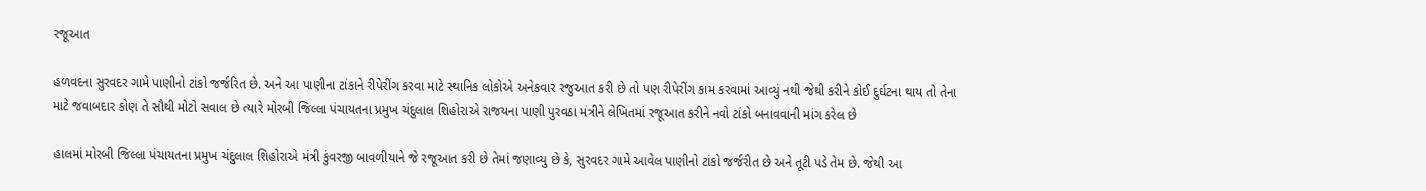રજૂઆત

હળવદના સુરવદર ગામે પાણીનો ટાંકો જર્જરિત છે. અને આ પાણીના ટાંકાને રીપેરીંગ કરવા માટે સ્થાનિક લોકોએ અનેકવાર રજુઆત કરી છે તો પણ રીપેરીંગ કામ કરવામાં આવ્યું નથી જેથી કરીને કોઈ દુર્ઘટના થાય તો તેના માટે જવાબદાર કોણ તે સૌથી મોટો સવાલ છે ત્યારે મોરબી જિલ્લા પંચાયતના પ્રમુખ ચંદુલાલ શિહોરાએ રાજયના પાણી પુરવઠા મંત્રીને લેખિતમાં રજૂઆત કરીને નવો ટાંકો બનાવવાની માંગ કરેલ છે

હાલમાં મોરબી જિલ્લા પંચાયતના પ્રમુખ ચંદુલાલ શિહોરાએ મંત્રી કુંવરજી બાવળીયાને જે રજૂઆત કરી છે તેમાં જણાવ્યુ છે કે, સુરવદર ગામે આવેલ પાણીનો ટાંકો જર્જરીત છે અને તૂટી પડે તેમ છે. જેથી આ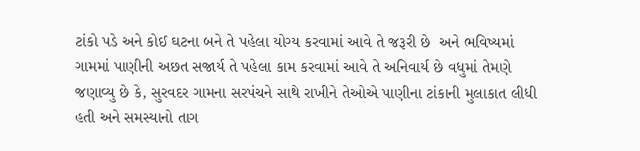ટાંકો પડે અને કોઈ ઘટના બને તે પહેલા યોગ્ય કરવામાં આવે તે જરૂરી છે  અને ભવિષ્યમાં ગામમાં પાણીની અછત સજાર્ય તે પહેલા કામ કરવામાં આવે તે અનિવાર્ય છે વધુમાં તેમણે જણાવ્યુ છે કે, સુરવદર ગામના સરપંચને સાથે રાખીને તેઓએ પાણીના ટાંકાની મુલાકાત લીધી હતી અને સમસ્યાનો તાગ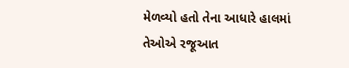મેળવ્યો હતો તેના આધારે હાલમાં તેઓએ રજૂઆત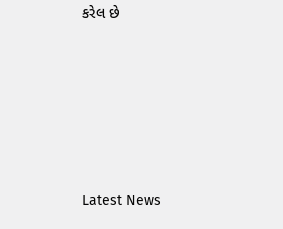કરેલ છે






Latest News